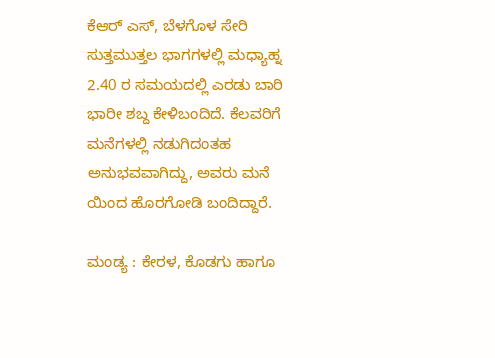ಕೆಆರ್ ಎಸ್, ಬೆಳಗೊಳ ಸೇರಿ ಸುತ್ತಮುತ್ತಲ ಭಾಗಗಳಲ್ಲಿ ಮಧ್ಯಾಹ್ನ 2.40 ರ ಸಮಯದಲ್ಲಿ ಎರಡು ಬಾರಿ ಭಾರೀ ಶಬ್ದ ಕೇಳಿಬಂದಿದೆ. ಕೆಲವರಿಗೆ ಮನೆಗಳಲ್ಲಿ ನಡುಗಿದಂತಹ ಅನುಭವವಾಗಿದ್ದು, ಅವರು ಮನೆ ಯಿಂದ ಹೊರಗೋಡಿ ಬಂದಿದ್ದಾರೆ.

ಮಂಡ್ಯ : ಕೇರಳ, ಕೊಡಗು ಹಾಗೂ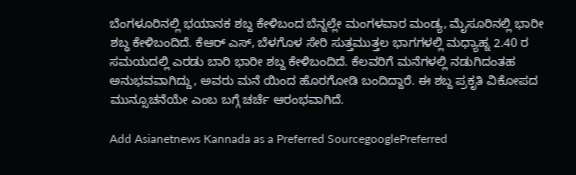ಬೆಂಗಳೂರಿನಲ್ಲಿ ಭಯಾನಕ ಶಬ್ದ ಕೇಳಿಬಂದ ಬೆನ್ನಲ್ಲೇ ಮಂಗಳವಾರ ಮಂಡ್ಯ, ಮೈಸೂರಿನಲ್ಲಿ ಭಾರೀ ಶಬ್ಧ ಕೇಳಿಬಂದಿದೆ. ಕೆಆರ್ ಎಸ್, ಬೆಳಗೊಳ ಸೇರಿ ಸುತ್ತಮುತ್ತಲ ಭಾಗಗಳಲ್ಲಿ ಮಧ್ಯಾಹ್ನ 2.40 ರ ಸಮಯದಲ್ಲಿ ಎರಡು ಬಾರಿ ಭಾರೀ ಶಬ್ದ ಕೇಳಿಬಂದಿದೆ. ಕೆಲವರಿಗೆ ಮನೆಗಳಲ್ಲಿ ನಡುಗಿದಂತಹ ಅನುಭವವಾಗಿದ್ದು, ಅವರು ಮನೆ ಯಿಂದ ಹೊರಗೋಡಿ ಬಂದಿದ್ದಾರೆ. ಈ ಶಬ್ದ ಪ್ರಕೃತಿ ವಿಕೋಪದ ಮುನ್ಸೂಚನೆಯೇ ಎಂಬ ಬಗ್ಗೆ ಚರ್ಚೆ ಆರಂಭವಾಗಿದೆ.

Add Asianetnews Kannada as a Preferred SourcegooglePreferred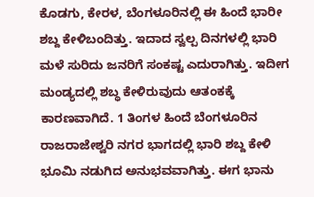ಕೊಡಗು, ಕೇರಳ, ಬೆಂಗಳೂರಿನಲ್ಲಿ ಈ ಹಿಂದೆ ಭಾರೀ ಶಬ್ದ ಕೇಳಿಬಂದಿತ್ತು. ಇದಾದ ಸ್ವಲ್ಪ ದಿನಗಳಲ್ಲಿ ಭಾರಿ ಮಳೆ ಸುರಿದು ಜನರಿಗೆ ಸಂಕಷ್ಟ ಎದುರಾಗಿತ್ತು. ಇದೀಗ ಮಂಡ್ಯದಲ್ಲಿ ಶಬ್ಧ ಕೇಳಿರುವುದು ಆತಂಕಕ್ಕೆ ಕಾರಣವಾಗಿದೆ. 1 ತಿಂಗಳ ಹಿಂದೆ ಬೆಂಗಳೂರಿನ ರಾಜರಾಜೇಶ್ವರಿ ನಗರ ಭಾಗದಲ್ಲಿ ಭಾರಿ ಶಬ್ದ ಕೇಳಿ ಭೂಮಿ ನಡುಗಿದ ಅನುಭವವಾಗಿತ್ತು. ಈಗ ಭಾನು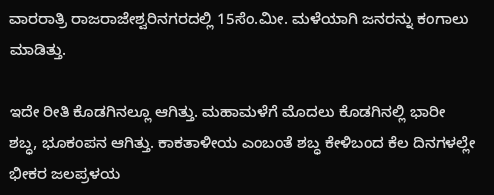ವಾರರಾತ್ರಿ ರಾಜರಾಜೇಶ್ವರಿನಗರದಲ್ಲಿ 15ಸೆಂ.ಮೀ. ಮಳೆಯಾಗಿ ಜನರನ್ನು ಕಂಗಾಲು ಮಾಡಿತ್ತು.

ಇದೇ ರೀತಿ ಕೊಡಗಿನಲ್ಲೂ ಆಗಿತ್ತು. ಮಹಾಮಳೆಗೆ ಮೊದಲು ಕೊಡಗಿನಲ್ಲಿ ಭಾರೀ ಶಬ್ಧ, ಭೂಕಂಪನ ಆಗಿತ್ತು. ಕಾಕತಾಳೀಯ ಎಂಬಂತೆ ಶಬ್ಧ ಕೇಳಿಬಂದ ಕೆಲ ದಿನಗಳಲ್ಲೇ ಭೀಕರ ಜಲಪ್ರಳಯ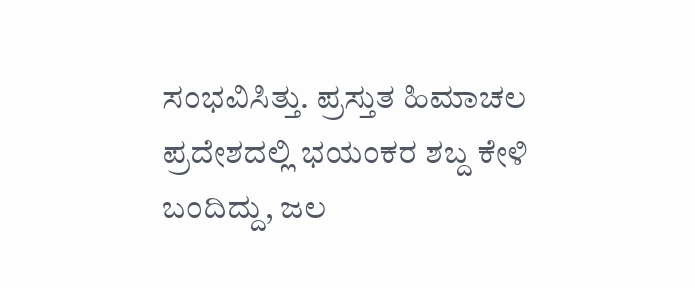ಸಂಭವಿಸಿತ್ತು. ಪ್ರಸ್ತುತ ಹಿಮಾಚಲ ಪ್ರದೇಶದಲ್ಲಿ ಭಯಂಕರ ಶಬ್ದ ಕೇಳಿ ಬಂದಿದ್ದು, ಜಲ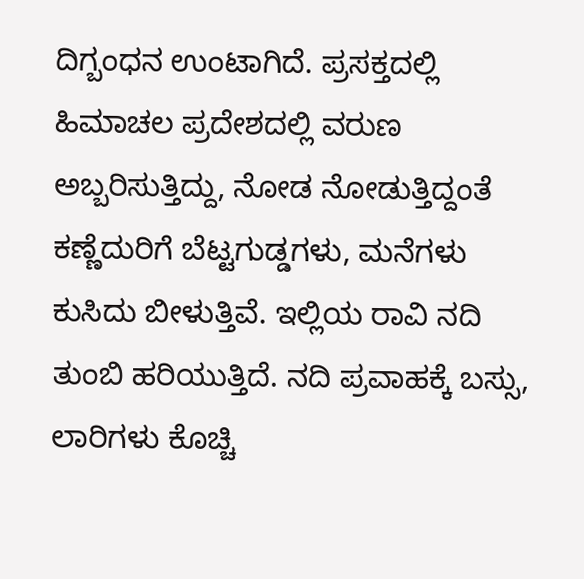ದಿಗ್ಬಂಧನ ಉಂಟಾಗಿದೆ. ಪ್ರಸಕ್ತದಲ್ಲಿ ಹಿಮಾಚಲ ಪ್ರದೇಶದಲ್ಲಿ ವರುಣ ಅಬ್ಬರಿಸುತ್ತಿದ್ದು, ನೋಡ ನೋಡುತ್ತಿದ್ದಂತೆ ಕಣ್ಣೆದುರಿಗೆ ಬೆಟ್ಟಗುಡ್ಡಗಳು, ಮನೆಗಳು ಕುಸಿದು ಬೀಳುತ್ತಿವೆ. ಇಲ್ಲಿಯ ರಾವಿ ನದಿ ತುಂಬಿ ಹರಿಯುತ್ತಿದೆ. ನದಿ ಪ್ರವಾಹಕ್ಕೆ ಬಸ್ಸು, ಲಾರಿಗಳು ಕೊಚ್ಚಿ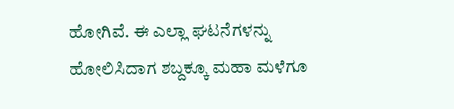ಹೋಗಿವೆ. ಈ ಎಲ್ಲಾ ಘಟನೆಗಳನ್ನು ಹೋಲಿಸಿದಾಗ ಶಬ್ದಕ್ಕೂ ಮಹಾ ಮಳೆಗೂ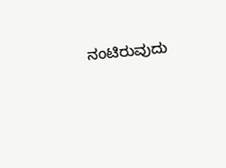ನಂಟಿರುವುದು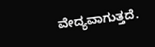ವೇದ್ಯವಾಗುತ್ತದೆ.